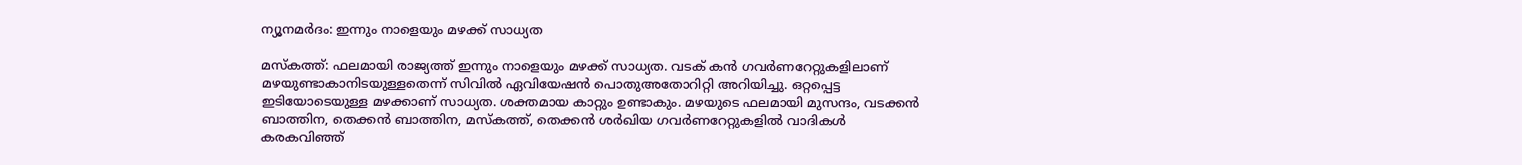ന്യൂനമർദം: ഇന്നും നാളെയും മഴക്ക് സാധ്യത

മസ്കത്ത്: ഫലമായി രാജ്യത്ത് ഇന്നും നാളെയും മഴക്ക് സാധ്യത. വടക് കൻ ഗവർണറേറ്റുകളിലാണ് മഴയുണ്ടാകാനിടയുള്ളതെന്ന് സിവിൽ ഏവിയേഷൻ പൊതുഅതോറിറ്റി അറിയിച്ചു. ഒറ്റപ്പെട്ട ഇടിയോടെയുള്ള മഴക്കാണ് സാധ്യത. ശക്തമായ കാറ്റും ഉണ്ടാകും. മഴയുടെ ഫലമായി മുസന്ദം, വടക്കൻ ബാത്തിന, തെക്കൻ ബാത്തിന, മസ്കത്ത്, തെക്കൻ ശർഖിയ ഗവർണറേറ്റുകളിൽ വാദികൾ കരകവിഞ്ഞ്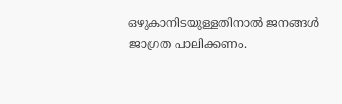ഒഴുകാനിടയുള്ളതിനാൽ ജനങ്ങൾ ജാഗ്രത പാലിക്കണം.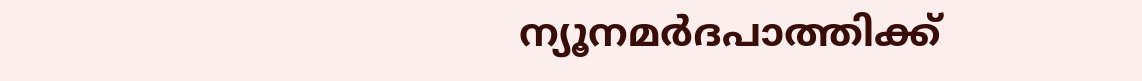ന്യൂനമർദപാത്തിക്ക്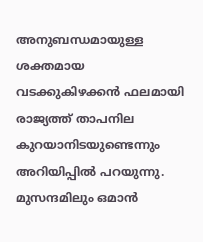അനുബന്ധമായുള്ള ശക്തമായ വടക്കുകിഴക്കൻ ഫലമായി രാജ്യത്ത് താപനില കുറയാനിടയുണ്ടെന്നും അറിയിപ്പിൽ പറയുന്നു. മുസന്ദമിലും ഒമാൻ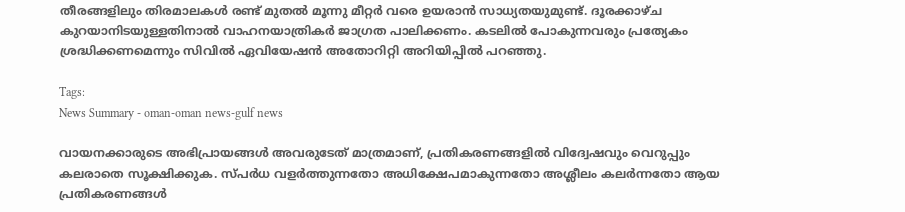തീരങ്ങളിലും തിരമാലകൾ രണ്ട് മുതൽ മൂന്നു മീറ്റർ വരെ ഉയരാൻ സാധ്യതയുമുണ്ട്. ദൂരക്കാഴ്ച കുറയാനിടയുള്ളതിനാൽ വാഹനയാത്രികർ ജാഗ്രത പാലിക്കണം. കടലിൽ പോകുന്നവരും പ്രത്യേകം ശ്രദ്ധിക്കണമെന്നും സിവിൽ ഏവിയേഷൻ അതോറിറ്റി അറിയിപ്പിൽ പറഞ്ഞു.

Tags:
News Summary - oman-oman news-gulf news

വായനക്കാരുടെ അഭിപ്രായങ്ങള്‍ അവരുടേത് മാത്രമാണ്, പ്രതികരണങ്ങളിൽ വിദ്വേഷവും വെറുപ്പും കലരാതെ സൂക്ഷിക്കുക. സ്പർധ വളർത്തുന്നതോ അധിക്ഷേപമാകുന്നതോ അശ്ലീലം കലർന്നതോ ആയ പ്രതികരണങ്ങൾ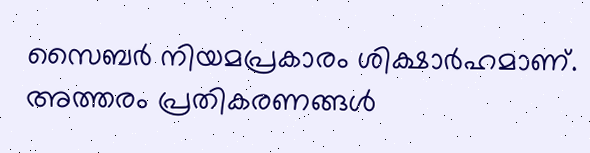സൈബർ നിയമപ്രകാരം ശിക്ഷാർഹമാണ്. അത്തരം പ്രതികരണങ്ങൾ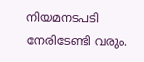നിയമനടപടി നേരിടേണ്ടി വരും.